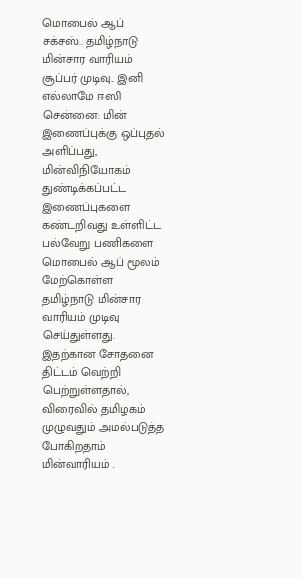மொபைல் ஆப் சக்சஸ்.. தமிழ்நாடு மின்சார வாரியம் சூப்பர் முடிவு.. இனி எல்லாமே ஈஸி
சென்னை: மின் இணைப்புக்கு ஒப்புதல் அளிப்பது, மின்விநியோகம் துண்டிக்கப்பட்ட இணைப்புகளை கண்டறிவது உள்ளிட்ட பல்வேறு பணிகளை மொபைல் ஆப் மூலம் மேற்கொள்ள தமிழ்நாடு மின்சார வாரியம் முடிவு செய்துள்ளது. இதற்கான சோதனை திட்டம் வெற்றி பெற்றுள்ளதால், விரைவில் தமிழகம் முழுவதும் அமல்படுத்த போகிறதாம் மின்வாரியம் .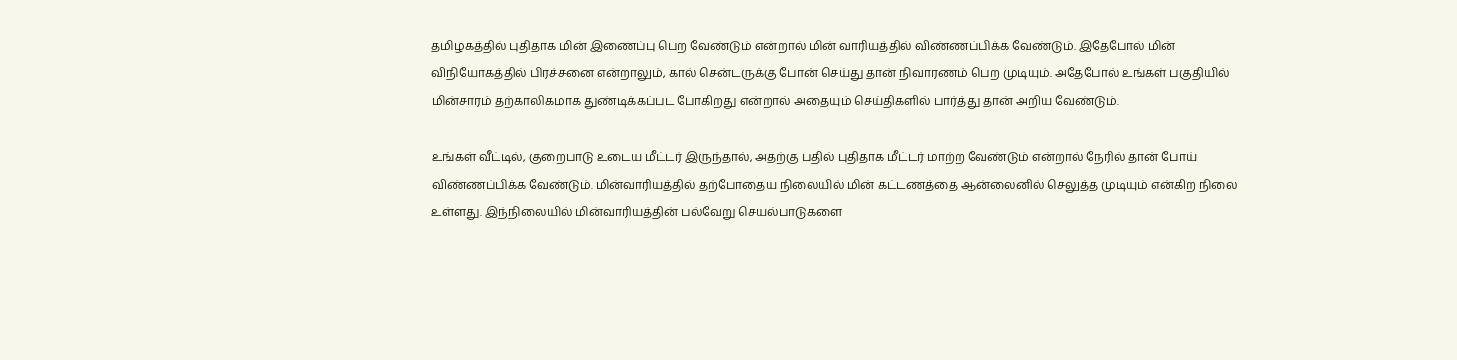தமிழகத்தில் புதிதாக மின் இணைப்பு பெற வேண்டும் என்றால் மின் வாரியத்தில் விண்ணப்பிக்க வேண்டும். இதேபோல் மின் விநியோகத்தில் பிரச்சனை என்றாலும், கால் சென்டருக்கு போன் செய்து தான் நிவாரணம் பெற முடியும். அதேபோல் உங்கள் பகுதியில் மின்சாரம் தற்காலிகமாக துண்டிக்கப்பட போகிறது என்றால் அதையும் செய்திகளில் பார்த்து தான் அறிய வேண்டும்.

உங்கள் வீட்டில், குறைபாடு உடைய மீட்டர் இருந்தால், அதற்கு பதில் புதிதாக மீட்டர் மாற்ற வேண்டும் என்றால் நேரில் தான் போய் விண்ணப்பிக்க வேண்டும். மின்வாரியத்தில் தற்போதைய நிலையில் மின் கட்டணத்தை ஆன்லைனில் செலுத்த முடியும் என்கிற நிலை உள்ளது. இந்நிலையில் மின்வாரியத்தின் பல்வேறு செயல்பாடுகளை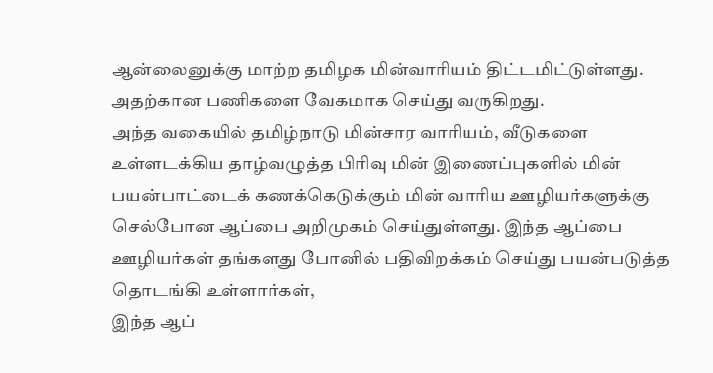ஆன்லைனுக்கு மாற்ற தமிழக மின்வாரியம் திட்டமிட்டுள்ளது. அதற்கான பணிகளை வேகமாக செய்து வருகிறது.
அந்த வகையில் தமிழ்நாடு மின்சார வாரியம், வீடுகளை உள்ளடக்கிய தாழ்வழுத்த பிரிவு மின் இணைப்புகளில் மின் பயன்பாட்டைக் கணக்கெடுக்கும் மின் வாரிய ஊழியர்களுக்கு செல்போன ஆப்பை அறிமுகம் செய்துள்ளது. இந்த ஆப்பை ஊழியர்கள் தங்களது போனில் பதிவிறக்கம் செய்து பயன்படுத்த தொடங்கி உள்ளார்கள்,
இந்த ஆப்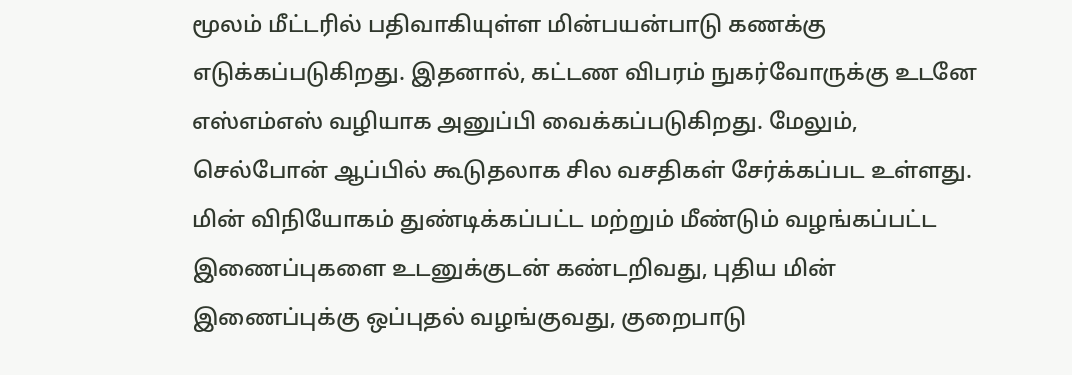மூலம் மீட்டரில் பதிவாகியுள்ள மின்பயன்பாடு கணக்கு எடுக்கப்படுகிறது. இதனால், கட்டண விபரம் நுகர்வோருக்கு உடனே எஸ்எம்எஸ் வழியாக அனுப்பி வைக்கப்படுகிறது. மேலும், செல்போன் ஆப்பில் கூடுதலாக சில வசதிகள் சேர்க்கப்பட உள்ளது. மின் விநியோகம் துண்டிக்கப்பட்ட மற்றும் மீண்டும் வழங்கப்பட்ட இணைப்புகளை உடனுக்குடன் கண்டறிவது, புதிய மின் இணைப்புக்கு ஒப்புதல் வழங்குவது, குறைபாடு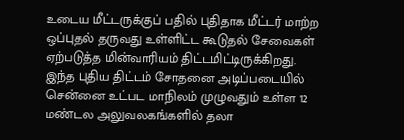உடைய மீட்டருக்குப் பதில் புதிதாக மீட்டர் மாற்ற ஒப்புதல் தருவது உள்ளிட்ட கூடுதல் சேவைகள் ஏற்படுத்த மின்வாரியம் திட்டமிட்டிருக்கிறது.
இந்த புதிய திட்டம் சோதனை அடிப்படையில் சென்னை உட்பட மாநிலம் முழுவதும் உள்ள 12 மண்டல அலுவலகங்களில் தலா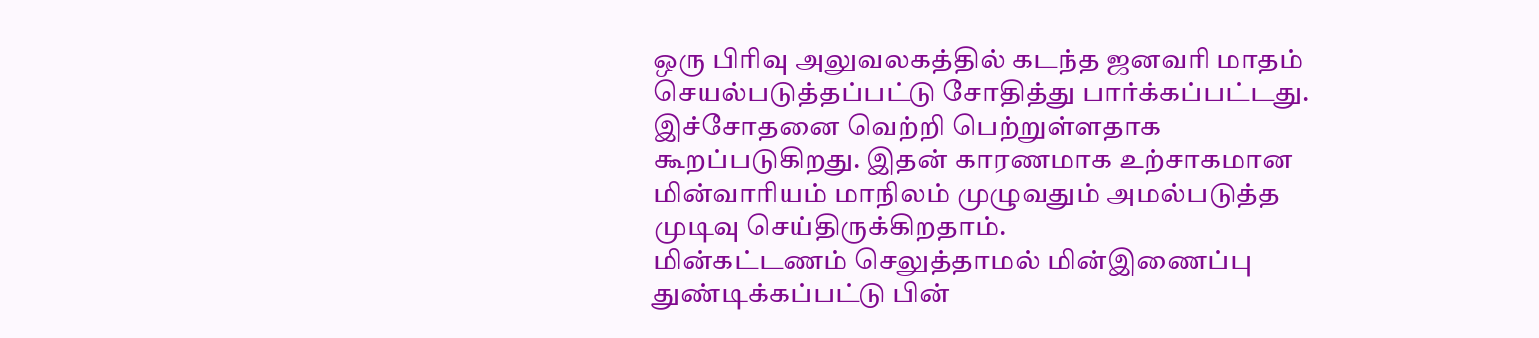ஒரு பிரிவு அலுவலகத்தில் கடந்த ஜனவரி மாதம் செயல்படுத்தப்பட்டு சோதித்து பார்க்கப்பட்டது. இச்சோதனை வெற்றி பெற்றுள்ளதாக கூறப்படுகிறது. இதன் காரணமாக உற்சாகமான மின்வாரியம் மாநிலம் முழுவதும் அமல்படுத்த முடிவு செய்திருக்கிறதாம்.
மின்கட்டணம் செலுத்தாமல் மின்இணைப்பு துண்டிக்கப்பட்டு பின்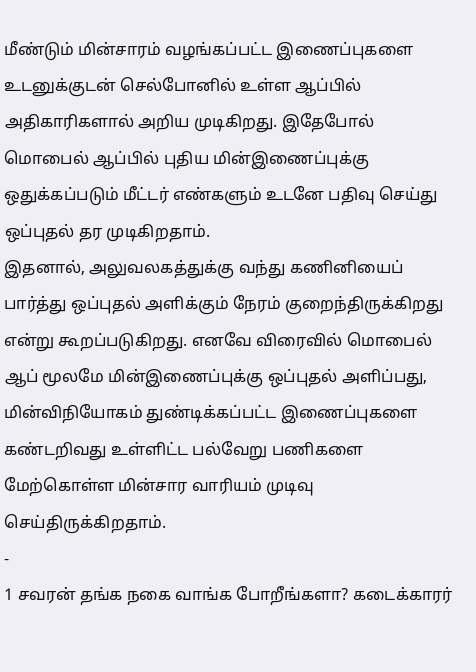மீண்டும் மின்சாரம் வழங்கப்பட்ட இணைப்புகளை உடனுக்குடன் செல்போனில் உள்ள ஆப்பில் அதிகாரிகளால் அறிய முடிகிறது. இதேபோல் மொபைல் ஆப்பில் புதிய மின்இணைப்புக்கு ஒதுக்கப்படும் மீட்டர் எண்களும் உடனே பதிவு செய்து ஒப்புதல் தர முடிகிறதாம்.
இதனால், அலுவலகத்துக்கு வந்து கணினியைப் பார்த்து ஒப்புதல் அளிக்கும் நேரம் குறைந்திருக்கிறது என்று கூறப்படுகிறது. எனவே விரைவில் மொபைல் ஆப் மூலமே மின்இணைப்புக்கு ஒப்புதல் அளிப்பது, மின்விநியோகம் துண்டிக்கப்பட்ட இணைப்புகளை கண்டறிவது உள்ளிட்ட பல்வேறு பணிகளை மேற்கொள்ள மின்சார வாரியம் முடிவு செய்திருக்கிறதாம்.
-
1 சவரன் தங்க நகை வாங்க போறீங்களா? கடைக்காரர்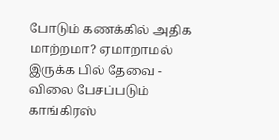போடும் கணக்கில் அதிக மாற்றமா? ஏமாறாமல் இருக்க பில் தேவை -
விலை பேசப்படும் காங்கிரஸ்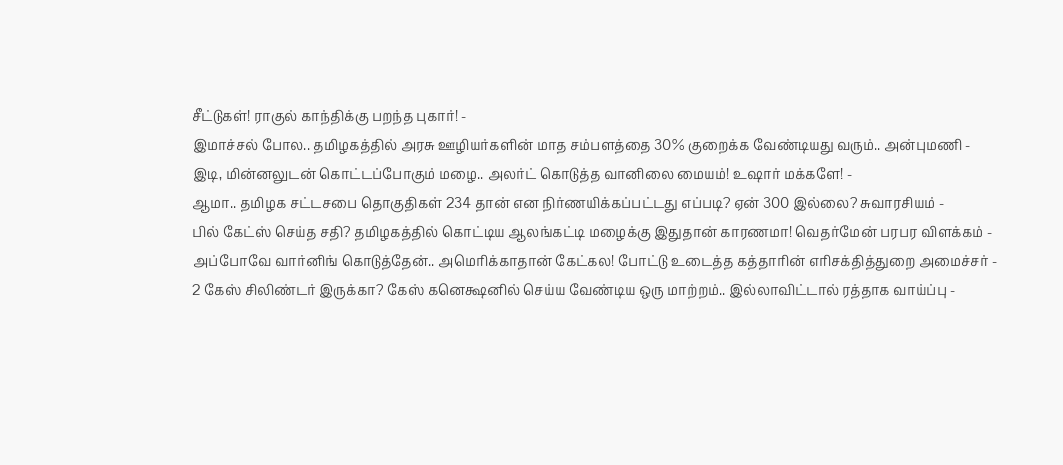சீட்டுகள்! ராகுல் காந்திக்கு பறந்த புகார்! -
இமாச்சல் போல.. தமிழகத்தில் அரசு ஊழியர்களின் மாத சம்பளத்தை 30% குறைக்க வேண்டியது வரும்.. அன்புமணி -
இடி, மின்னலுடன் கொட்டப்போகும் மழை.. அலர்ட் கொடுத்த வானிலை மையம்! உஷார் மக்களே! -
ஆமா.. தமிழக சட்டசபை தொகுதிகள் 234 தான் என நிர்ணயிக்கப்பட்டது எப்படி? ஏன் 300 இல்லை? சுவாரசியம் -
பில் கேட்ஸ் செய்த சதி? தமிழகத்தில் கொட்டிய ஆலங்கட்டி மழைக்கு இதுதான் காரணமா! வெதர்மேன் பரபர விளக்கம் -
அப்போவே வார்னிங் கொடுத்தேன்.. அமெரிக்காதான் கேட்கல! போட்டு உடைத்த கத்தாரின் எரிசக்தித்துறை அமைச்சர் -
2 கேஸ் சிலிண்டர் இருக்கா? கேஸ் கனெக்ஷனில் செய்ய வேண்டிய ஒரு மாற்றம்.. இல்லாவிட்டால் ரத்தாக வாய்ப்பு -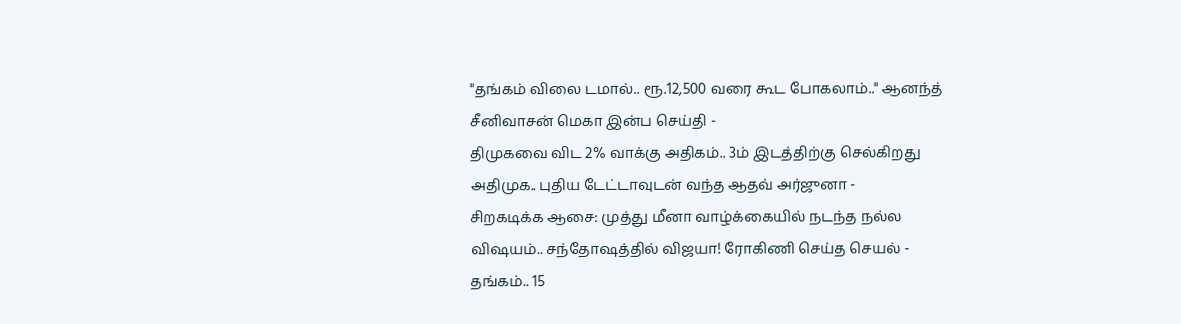"தங்கம் விலை டமால்.. ரூ.12,500 வரை கூட போகலாம்.." ஆனந்த் சீனிவாசன் மெகா இன்ப செய்தி -
திமுகவை விட 2% வாக்கு அதிகம்.. 3ம் இடத்திற்கு செல்கிறது அதிமுக.. புதிய டேட்டாவுடன் வந்த ஆதவ் அர்ஜுனா -
சிறகடிக்க ஆசை: முத்து மீனா வாழ்க்கையில் நடந்த நல்ல விஷயம்.. சந்தோஷத்தில் விஜயா! ரோகிணி செய்த செயல் -
தங்கம்.. 15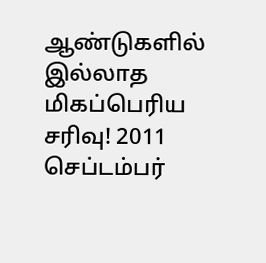ஆண்டுகளில் இல்லாத மிகப்பெரிய சரிவு! 2011 செப்டம்பர்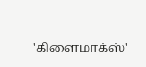'கிளைமாக்ஸ்'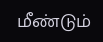மீண்டும்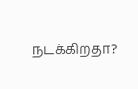நடக்கிறதா?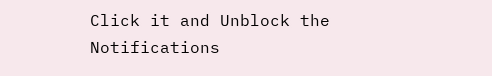Click it and Unblock the Notifications